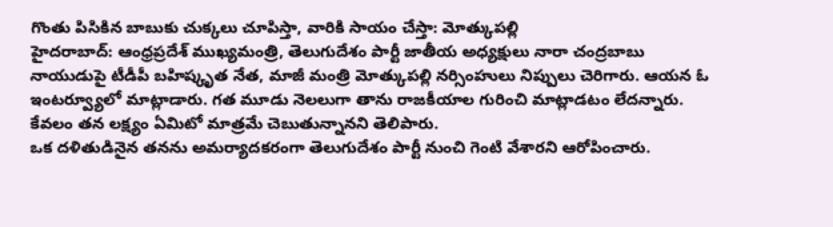గొంతు పిసికిన బాబుకు చుక్కలు చూపిస్తా, వారికి సాయం చేస్తా: మోత్కుపల్లి
హైదరాబాద్: ఆంధ్రప్రదేశ్ ముఖ్యమంత్రి, తెలుగుదేశం పార్టీ జాతీయ అధ్యక్షులు నారా చంద్రబాబు నాయుడుపై టీడీపీ బహిష్కృత నేత, మాజీ మంత్రి మోత్కుపల్లి నర్సింహులు నిప్పులు చెరిగారు. ఆయన ఓ ఇంటర్వ్యూలో మాట్లాడారు. గత మూడు నెలలుగా తాను రాజకీయాల గురించి మాట్లాడటం లేదన్నారు. కేవలం తన లక్ష్యం ఏమిటో మాత్రమే చెబుతున్నానని తెలిపారు.
ఒక దళితుడినైన తనను అమర్యాదకరంగా తెలుగుదేశం పార్టీ నుంచి గెంటి వేశారని ఆరోపించారు.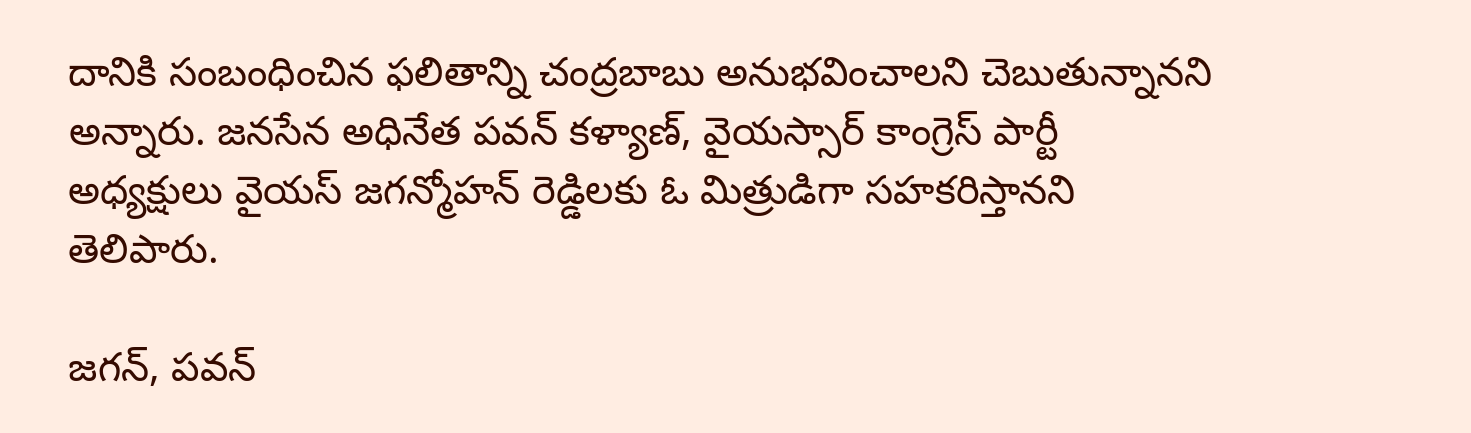దానికి సంబంధించిన ఫలితాన్ని చంద్రబాబు అనుభవించాలని చెబుతున్నానని అన్నారు. జనసేన అధినేత పవన్ కళ్యాణ్, వైయస్సార్ కాంగ్రెస్ పార్టీ అధ్యక్షులు వైయస్ జగన్మోహన్ రెడ్డిలకు ఓ మిత్రుడిగా సహకరిస్తానని తెలిపారు.

జగన్, పవన్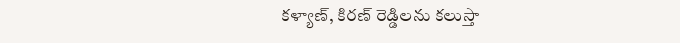కళ్యాణ్, కిరణ్ రెడ్డిలను కలుస్తా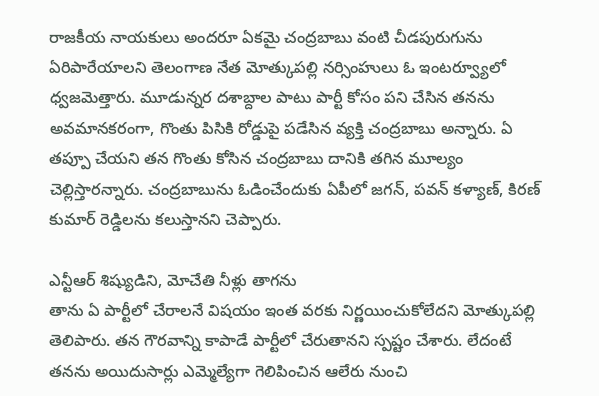రాజకీయ నాయకులు అందరూ ఏకమై చంద్రబాబు వంటి చీడపురుగును ఏరిపారేయాలని తెలంగాణ నేత మోత్కుపల్లి నర్సింహులు ఓ ఇంటర్వ్యూలో ధ్వజమెత్తారు. మూడున్నర దశాబ్దాల పాటు పార్టీ కోసం పని చేసిన తనను అవమానకరంగా, గొంతు పిసికి రోడ్డుపై పడేసిన వ్యక్తి చంద్రబాబు అన్నారు. ఏ తప్పూ చేయని తన గొంతు కోసిన చంద్రబాబు దానికి తగిన మూల్యం చెల్లిస్తారన్నారు. చంద్రబాబును ఓడించేందుకు ఏపీలో జగన్, పవన్ కళ్యాణ్, కిరణ్ కుమార్ రెడ్డిలను కలుస్తానని చెప్పారు.

ఎన్టీఆర్ శిష్యుడిని, మోచేతి నీళ్లు తాగను
తాను ఏ పార్టీలో చేరాలనే విషయం ఇంత వరకు నిర్ణయించుకోలేదని మోత్కుపల్లి తెలిపారు. తన గౌరవాన్ని కాపాడే పార్టీలో చేరుతానని స్పష్టం చేశారు. లేదంటే తనను అయిదుసార్లు ఎమ్మెల్యేగా గెలిపించిన ఆలేరు నుంచి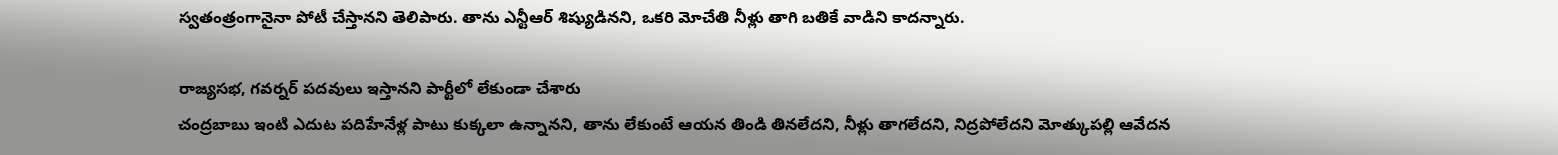స్వతంత్రంగానైనా పోటీ చేస్తానని తెలిపారు. తాను ఎన్టీఆర్ శిష్యుడినని, ఒకరి మోచేతి నీళ్లు తాగి బతికే వాడిని కాదన్నారు.

రాజ్యసభ, గవర్నర్ పదవులు ఇస్తానని పార్టీలో లేకుండా చేశారు
చంద్రబాబు ఇంటి ఎదుట పదిహేనేళ్ల పాటు కుక్కలా ఉన్నానని, తాను లేకుంటే ఆయన తిండి తినలేదని, నీళ్లు తాగలేదని, నిద్రపోలేదని మోత్కుపల్లి ఆవేదన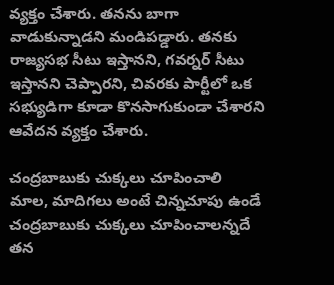వ్యక్తం చేశారు. తనను బాగా వాడుకున్నాడని మండిపడ్డారు. తనకు రాజ్యసభ సీటు ఇస్తానని, గవర్నర్ సీటు ఇస్తానని చెప్పారని, చివరకు పార్టీలో ఒక సభ్యుడిగా కూడా కొనసాగుకుండా చేశారని ఆవేదన వ్యక్తం చేశారు.

చంద్రబాబుకు చుక్కలు చూపించాలి
మాల, మాదిగలు అంటే చిన్నచూపు ఉండే చంద్రబాబుకు చుక్కలు చూపించాలన్నదే తన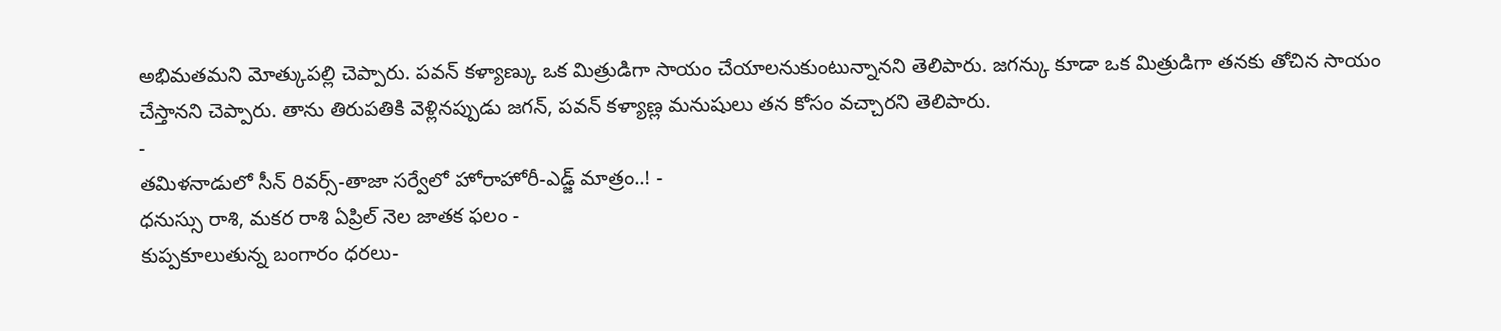అభిమతమని మోత్కుపల్లి చెప్పారు. పవన్ కళ్యాణ్కు ఒక మిత్రుడిగా సాయం చేయాలనుకుంటున్నానని తెలిపారు. జగన్కు కూడా ఒక మిత్రుడిగా తనకు తోచిన సాయం చేస్తానని చెప్పారు. తాను తిరుపతికి వెళ్లినప్పుడు జగన్, పవన్ కళ్యాణ్ల మనుషులు తన కోసం వచ్చారని తెలిపారు.
-
తమిళనాడులో సీన్ రివర్స్-తాజా సర్వేలో హోరాహోరీ-ఎడ్జ్ మాత్రం..! -
ధనుస్సు రాశి, మకర రాశి ఏప్రిల్ నెల జాతక ఫలం -
కుప్పకూలుతున్న బంగారం ధరలు-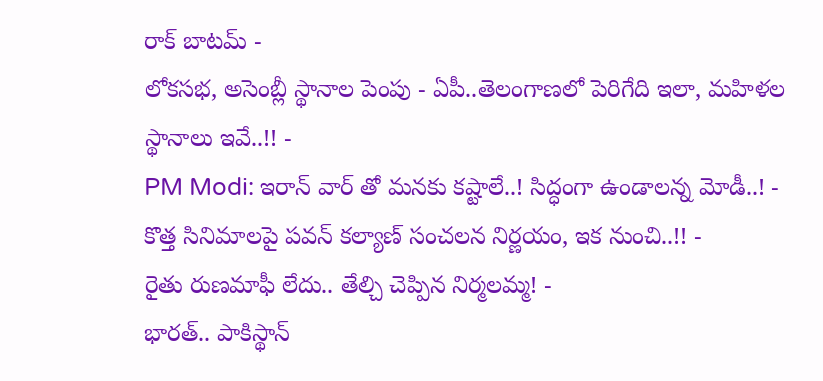రాక్ బాటమ్ -
లోకసభ, అసెంబ్లీ స్థానాల పెంపు - ఏపీ..తెలంగాణలో పెరిగేది ఇలా, మహిళల స్థానాలు ఇవే..!! -
PM Modi: ఇరాన్ వార్ తో మనకు కష్టాలే..! సిద్ధంగా ఉండాలన్న మోడీ..! -
కొత్త సినిమాలపై పవన్ కల్యాణ్ సంచలన నిర్ణయం, ఇక నుంచి..!! -
రైతు రుణమాఫీ లేదు.. తేల్చి చెప్పిన నిర్మలమ్మ! -
భారత్.. పాకిస్థాన్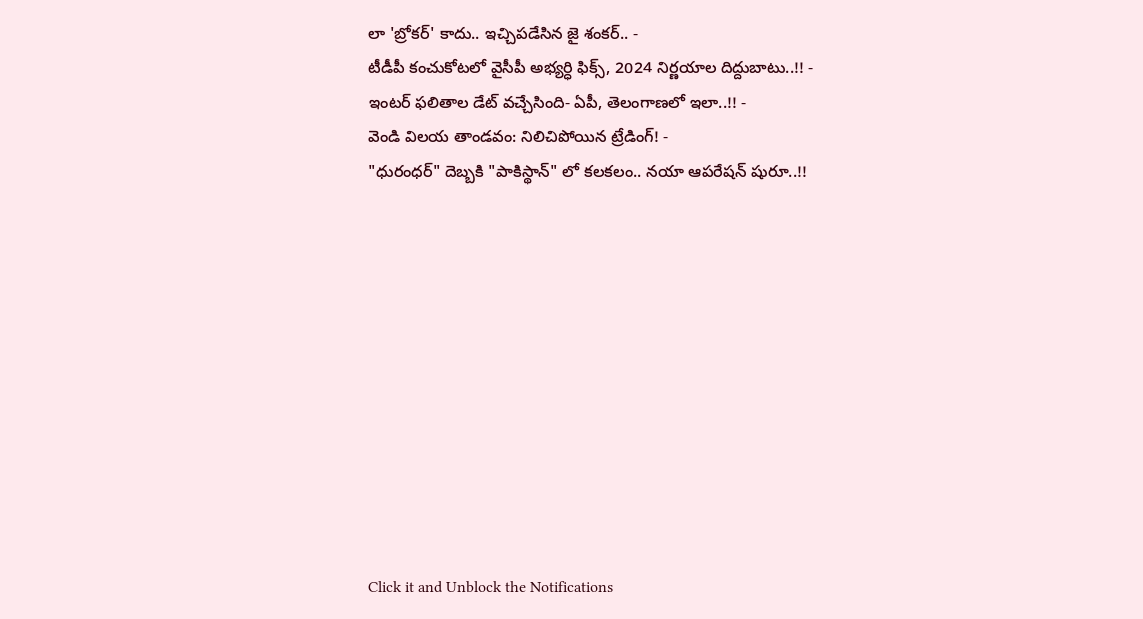లా 'బ్రోకర్' కాదు.. ఇచ్చిపడేసిన జై శంకర్.. -
టీడీపీ కంచుకోటలో వైసీపీ అభ్యర్ధి ఫిక్స్, 2024 నిర్ణయాల దిద్దుబాటు..!! -
ఇంటర్ ఫలితాల డేట్ వచ్చేసింది- ఏపీ, తెలంగాణలో ఇలా..!! -
వెండి విలయ తాండవం: నిలిచిపోయిన ట్రేడింగ్! -
"ధురంధర్" దెబ్బకి "పాకిస్థాన్" లో కలకలం.. నయా ఆపరేషన్ షురూ..!!











Click it and Unblock the Notifications